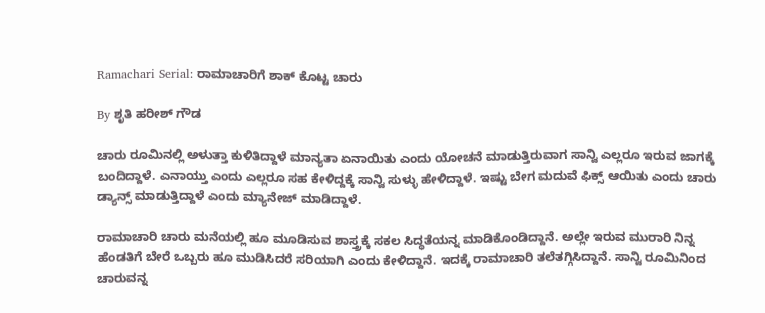Ramachari Serial: ರಾಮಾಚಾರಿಗೆ ಶಾಕ್ ಕೊಟ್ಟ ಚಾರು

By ಶೃತಿ ಹರೀಶ್ ಗೌಡ

ಚಾರು ರೂಮಿನಲ್ಲಿ ಅಳುತ್ತಾ ಕುಳಿತಿದ್ದಾಳೆ ಮಾನ್ಯತಾ ಏನಾಯಿತು ಎಂದು ಯೋಚನೆ ಮಾಡುತ್ತಿರುವಾಗ ಸಾನ್ವಿ ಎಲ್ಲರೂ ಇರುವ ಜಾಗಕ್ಕೆ ಬಂದಿದ್ದಾಳೆ. ಎನಾಯ್ತು ಎಂದು ಎಲ್ಲರೂ ಸಹ ಕೇಳಿದ್ದಕ್ಕೆ ಸಾನ್ವಿ ಸುಳ್ಳು ಹೇಳಿದ್ದಾಳೆ. ಇಷ್ಟು ಬೇಗ ಮದುವೆ ಫಿಕ್ಸ್ ಆಯಿತು ಎಂದು ಚಾರು ಡ್ಯಾನ್ಸ್ ಮಾಡುತ್ತಿದ್ದಾಳೆ ಎಂದು ಮ್ಯಾನೇಜ್ ಮಾಡಿದ್ದಾಳೆ.

ರಾಮಾಚಾರಿ ಚಾರು ಮನೆಯಲ್ಲಿ ಹೂ ಮೂಡಿಸುವ ಶಾಸ್ತ್ರಕ್ಕೆ ಸಕಲ ಸಿದ್ಧತೆಯನ್ನ ಮಾಡಿಕೊಂಡಿದ್ದಾನೆ. ಅಲ್ಲೇ ಇರುವ ಮುರಾರಿ ನಿನ್ನ ಹೆಂಡತಿಗೆ ಬೇರೆ ಒಬ್ಬರು ಹೂ ಮುಡಿಸಿದರೆ ಸರಿಯಾಗಿ ಎಂದು ಕೇಳಿದ್ದಾನೆ. ಇದಕ್ಕೆ ರಾಮಾಚಾರಿ ತಲೆತಗ್ಗಿಸಿದ್ದಾನೆ. ಸಾನ್ವಿ ರೂಮಿನಿಂದ ಚಾರುವನ್ನ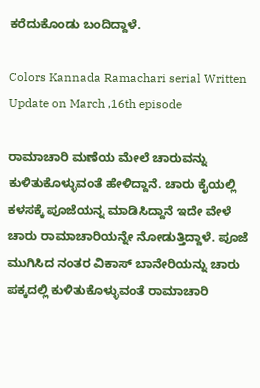ಕರೆದುಕೊಂಡು ಬಂದಿದ್ದಾಳೆ.

Colors Kannada Ramachari serial Written Update on March ,16th episode

ರಾಮಾಚಾರಿ ಮಣೆಯ ಮೇಲೆ ಚಾರುವನ್ನು ಕುಳಿತುಕೊಳ್ಳುವಂತೆ ಹೇಳಿದ್ದಾನೆ. ಚಾರು ಕೈಯಲ್ಲಿ ಕಳಸಕ್ಕೆ ಪೂಜೆಯನ್ನ ಮಾಡಿಸಿದ್ದಾನೆ ಇದೇ ವೇಳೆ ಚಾರು ರಾಮಾಚಾರಿಯನ್ನೇ ನೋಡುತ್ತಿದ್ದಾಳೆ. ಪೂಜೆ ಮುಗಿಸಿದ ನಂತರ ವಿಕಾಸ್ ಬಾನೇರಿಯನ್ನು ಚಾರು ಪಕ್ಕದಲ್ಲಿ ಕುಳಿತುಕೊಳ್ಳುವಂತೆ ರಾಮಾಚಾರಿ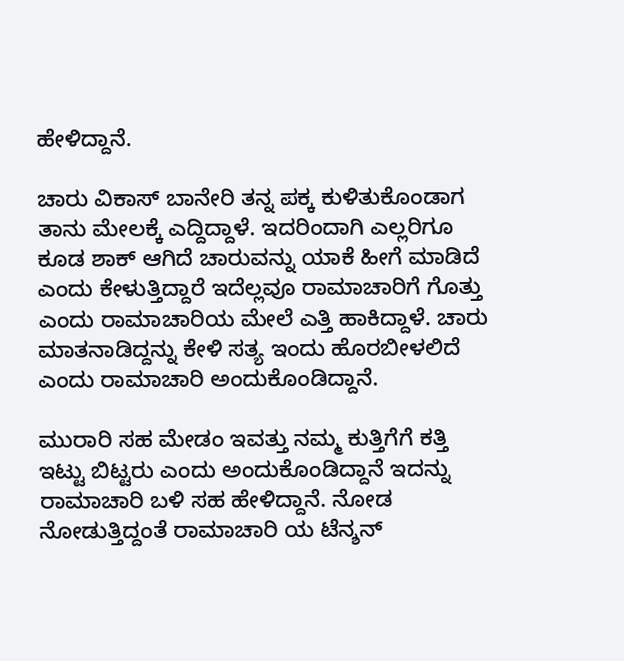ಹೇಳಿದ್ದಾನೆ.

ಚಾರು ವಿಕಾಸ್ ಬಾನೇರಿ ತನ್ನ ಪಕ್ಕ ಕುಳಿತುಕೊಂಡಾಗ ತಾನು ಮೇಲಕ್ಕೆ ಎದ್ದಿದ್ದಾಳೆ. ಇದರಿಂದಾಗಿ ಎಲ್ಲರಿಗೂ ಕೂಡ ಶಾಕ್ ಆಗಿದೆ ಚಾರುವನ್ನು ಯಾಕೆ ಹೀಗೆ ಮಾಡಿದೆ ಎಂದು ಕೇಳುತ್ತಿದ್ದಾರೆ ಇದೆಲ್ಲವೂ ರಾಮಾಚಾರಿಗೆ ಗೊತ್ತು ಎಂದು ರಾಮಾಚಾರಿಯ ಮೇಲೆ ಎತ್ತಿ ಹಾಕಿದ್ದಾಳೆ. ಚಾರು ಮಾತನಾಡಿದ್ದನ್ನು ಕೇಳಿ ಸತ್ಯ ಇಂದು ಹೊರಬೀಳಲಿದೆ ಎಂದು ರಾಮಾಚಾರಿ ಅಂದುಕೊಂಡಿದ್ದಾನೆ.

ಮುರಾರಿ ಸಹ ಮೇಡಂ ಇವತ್ತು ನಮ್ಮ ಕುತ್ತಿಗೆಗೆ ಕತ್ತಿ ಇಟ್ಟು ಬಿಟ್ಟರು ಎಂದು ಅಂದುಕೊಂಡಿದ್ದಾನೆ ಇದನ್ನು ರಾಮಾಚಾರಿ ಬಳಿ ಸಹ ಹೇಳಿದ್ದಾನೆ. ನೋಡ ನೋಡುತ್ತಿದ್ದಂತೆ ರಾಮಾಚಾರಿ ಯ ಟೆನ್ಶನ್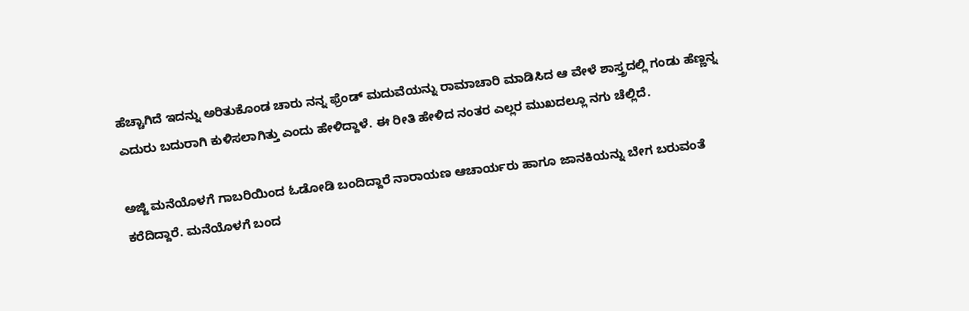ಹೆಚ್ಚಾಗಿದೆ ಇದನ್ನು ಅರಿತುಕೊಂಡ ಚಾರು ನನ್ನ ಫ್ರೆಂಡ್ ಮದುವೆಯನ್ನು ರಾಮಾಚಾರಿ ಮಾಡಿಸಿದ ಆ ವೇಳೆ ಶಾಸ್ತ್ರದಲ್ಲಿ ಗಂಡು ಹೆಣ್ಣನ್ನ ಎದುರು ಬದುರಾಗಿ ಕುಳಿಸಲಾಗಿತ್ತು ಎಂದು ಹೇಳಿದ್ದಾಳೆ. ಈ ರೀತಿ ಹೇಳಿದ ನಂತರ ಎಲ್ಲರ ಮುಖದಲ್ಲೂ ನಗು ಚೆಲ್ಲಿದೆ.

ಅಜ್ಜಿ ಮನೆಯೊಳಗೆ ಗಾಬರಿಯಿಂದ ಓಡೋಡಿ ಬಂದಿದ್ದಾರೆ ನಾರಾಯಣ ಆಚಾರ್ಯರು ಹಾಗೂ ಜಾನಕಿಯನ್ನು ಬೇಗ ಬರುವಂತೆ ಕರೆದಿದ್ದಾರೆ. ಮನೆಯೊಳಗೆ ಬಂದ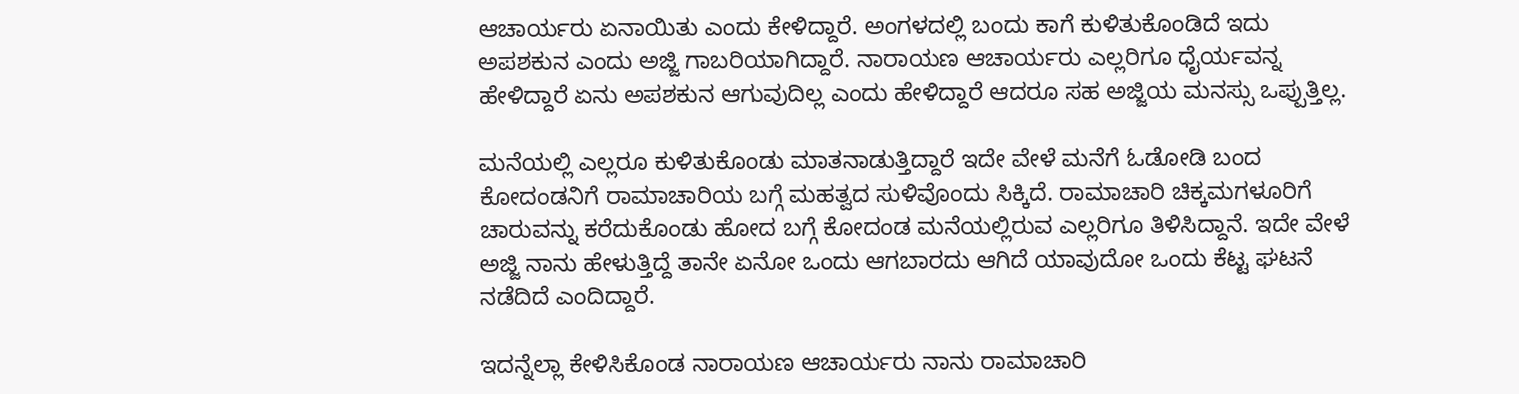ಆಚಾರ್ಯರು ಏನಾಯಿತು ಎಂದು ಕೇಳಿದ್ದಾರೆ. ಅಂಗಳದಲ್ಲಿ ಬಂದು ಕಾಗೆ ಕುಳಿತುಕೊಂಡಿದೆ ಇದು ಅಪಶಕುನ ಎಂದು ಅಜ್ಜಿ ಗಾಬರಿಯಾಗಿದ್ದಾರೆ. ನಾರಾಯಣ ಆಚಾರ್ಯರು ಎಲ್ಲರಿಗೂ ಧೈರ್ಯವನ್ನ ಹೇಳಿದ್ದಾರೆ ಏನು ಅಪಶಕುನ ಆಗುವುದಿಲ್ಲ ಎಂದು ಹೇಳಿದ್ದಾರೆ ಆದರೂ ಸಹ ಅಜ್ಜಿಯ ಮನಸ್ಸು ಒಪ್ಪುತ್ತಿಲ್ಲ.

ಮನೆಯಲ್ಲಿ ಎಲ್ಲರೂ ಕುಳಿತುಕೊಂಡು ಮಾತನಾಡುತ್ತಿದ್ದಾರೆ ಇದೇ ವೇಳೆ ಮನೆಗೆ ಓಡೋಡಿ ಬಂದ ಕೋದಂಡನಿಗೆ ರಾಮಾಚಾರಿಯ ಬಗ್ಗೆ ಮಹತ್ವದ ಸುಳಿವೊಂದು ಸಿಕ್ಕಿದೆ. ರಾಮಾಚಾರಿ ಚಿಕ್ಕಮಗಳೂರಿಗೆ ಚಾರುವನ್ನು ಕರೆದುಕೊಂಡು ಹೋದ ಬಗ್ಗೆ ಕೋದಂಡ ಮನೆಯಲ್ಲಿರುವ ಎಲ್ಲರಿಗೂ ತಿಳಿಸಿದ್ದಾನೆ. ಇದೇ ವೇಳೆ ಅಜ್ಜಿ ನಾನು ಹೇಳುತ್ತಿದ್ದೆ ತಾನೇ ಏನೋ ಒಂದು ಆಗಬಾರದು ಆಗಿದೆ ಯಾವುದೋ ಒಂದು ಕೆಟ್ಟ ಘಟನೆ ನಡೆದಿದೆ ಎಂದಿದ್ದಾರೆ.

ಇದನ್ನೆಲ್ಲಾ ಕೇಳಿಸಿಕೊಂಡ ನಾರಾಯಣ ಆಚಾರ್ಯರು ನಾನು ರಾಮಾಚಾರಿ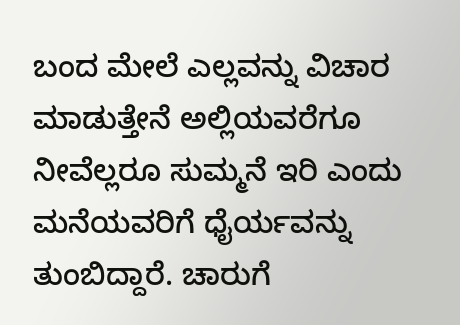ಬಂದ ಮೇಲೆ ಎಲ್ಲವನ್ನು ವಿಚಾರ ಮಾಡುತ್ತೇನೆ ಅಲ್ಲಿಯವರೆಗೂ ನೀವೆಲ್ಲರೂ ಸುಮ್ಮನೆ ಇರಿ ಎಂದು ಮನೆಯವರಿಗೆ ಧೈರ್ಯವನ್ನು ತುಂಬಿದ್ದಾರೆ. ಚಾರುಗೆ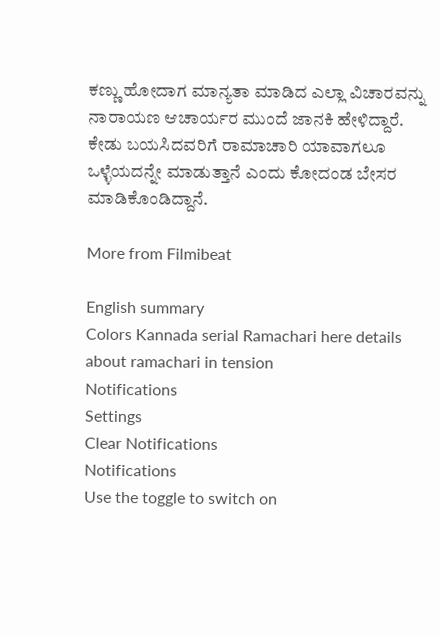ಕಣ್ಣು ಹೋದಾಗ ಮಾನ್ಯತಾ ಮಾಡಿದ ಎಲ್ಲಾ ವಿಚಾರವನ್ನು ನಾರಾಯಣ ಆಚಾರ್ಯರ ಮುಂದೆ ಜಾನಕಿ ಹೇಳಿದ್ದಾರೆ. ಕೇಡು ಬಯಸಿದವರಿಗೆ ರಾಮಾಚಾರಿ ಯಾವಾಗಲೂ ಒಳ್ಳೆಯದನ್ನೇ ಮಾಡುತ್ತಾನೆ ಎಂದು ಕೋದಂಡ ಬೇಸರ ಮಾಡಿಕೊಂಡಿದ್ದಾನೆ.

More from Filmibeat

English summary
Colors Kannada serial Ramachari here details about ramachari in tension
Notifications
Settings
Clear Notifications
Notifications
Use the toggle to switch on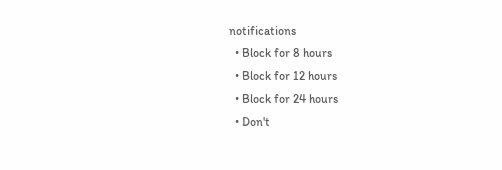notifications
  • Block for 8 hours
  • Block for 12 hours
  • Block for 24 hours
  • Don't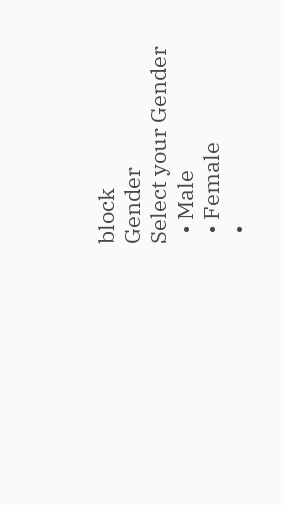block
Gender
Select your Gender
  • Male
  • Female
  •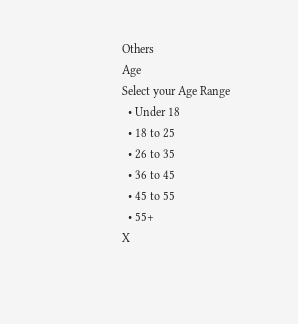Others
Age
Select your Age Range
  • Under 18
  • 18 to 25
  • 26 to 35
  • 36 to 45
  • 45 to 55
  • 55+
X